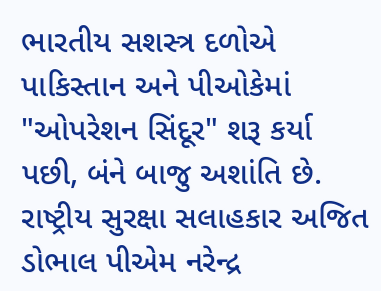ભારતીય સશસ્ત્ર દળોએ પાકિસ્તાન અને પીઓકેમાં "ઓપરેશન સિંદૂર" શરૂ કર્યા પછી, બંને બાજુ અશાંતિ છે. રાષ્ટ્રીય સુરક્ષા સલાહકાર અજિત ડોભાલ પીએમ નરેન્દ્ર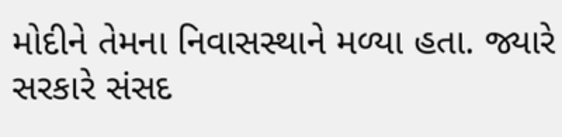મોદીને તેમના નિવાસસ્થાને મળ્યા હતા. જ્યારે સરકારે સંસદ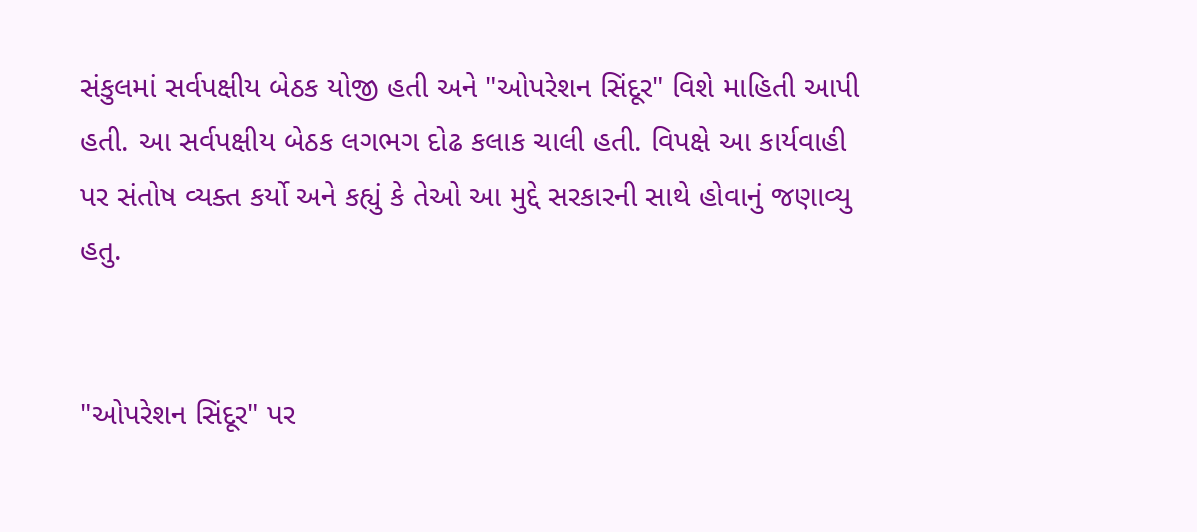સંકુલમાં સર્વપક્ષીય બેઠક યોજી હતી અને "ઓપરેશન સિંદૂર" વિશે માહિતી આપી હતી. આ સર્વપક્ષીય બેઠક લગભગ દોઢ કલાક ચાલી હતી. વિપક્ષે આ કાર્યવાહી પર સંતોષ વ્યક્ત કર્યો અને કહ્યું કે તેઓ આ મુદ્દે સરકારની સાથે હોવાનું જણાવ્યુ હતુ.


"ઓપરેશન સિંદૂર" પર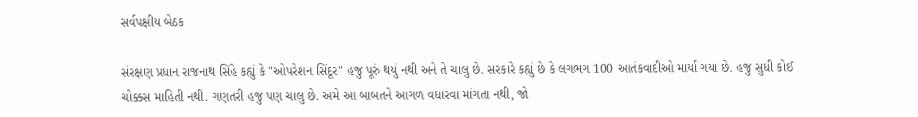સર્વપક્ષીય બેઠક

સંરક્ષણ પ્રધાન રાજનાથ સિંહે કહ્યું કે "ઓપરેશન સિંદૂર" હજુ પૂરું થયું નથી અને તે ચાલુ છે. સરકારે કહ્યું છે કે લગભગ 100 આતંકવાદીઓ માર્યા ગયા છે. હજુ સુધી કોઈ ચોક્કસ માહિતી નથી. ગણતરી હજુ પણ ચાલુ છે. અમે આ બાબતને આગળ વધારવા માંગતા નથી, જો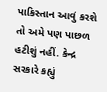પાકિસ્તાન આવું કરશે તો અમે પણ પાછળ હટીશું નહીં. કેન્દ્ર સરકારે કહ્યું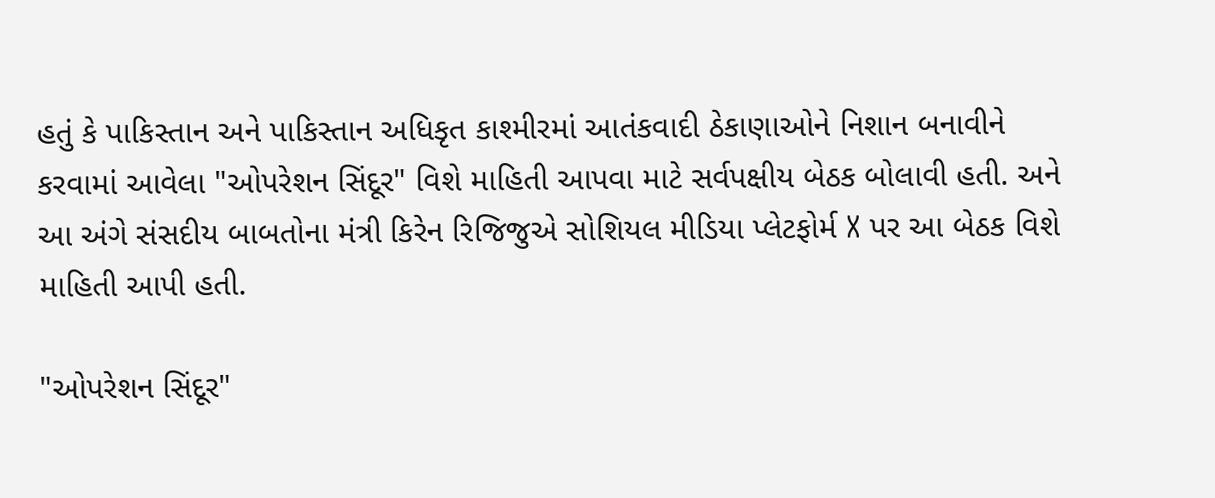હતું કે પાકિસ્તાન અને પાકિસ્તાન અધિકૃત કાશ્મીરમાં આતંકવાદી ઠેકાણાઓને નિશાન બનાવીને કરવામાં આવેલા "ઓપરેશન સિંદૂર" વિશે માહિતી આપવા માટે સર્વપક્ષીય બેઠક બોલાવી હતી. અને આ અંગે સંસદીય બાબતોના મંત્રી કિરેન રિજિજુએ સોશિયલ મીડિયા પ્લેટફોર્મ X પર આ બેઠક વિશે માહિતી આપી હતી.

"ઓપરેશન સિંદૂર"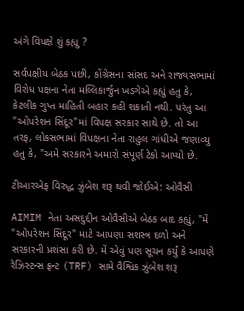અંગે વિપક્ષે શું કહ્યુ ?

સર્વપક્ષીય બેઠક પછી, કોંગ્રેસના સાંસદ અને રાજ્યસભામાં વિરોધ પક્ષના નેતા મલ્લિકાર્જુન ખડગેએ કહ્યું હતુ કે, કેટલીક ગુપ્ત માહિતી બહાર કહી શકાતી નથી. પરંતુ આ "ઓપરેશન સિંદૂર"માં વિપક્ષ સરકાર સાથે છે. તો આ તરફ, લોકસભામાં વિપક્ષના નેતા રાહુલ ગાંધીએ જણાવ્યુ હતુ કે, "અમે સરકારને અમારો સંપૂર્ણ ટેકો આપ્યો છે.

ટીઆરએફ વિરુદ્ધ ઝુંબેશ શરૂ થવી જોઈએ: ઓવૈસી

AIMIM નેતા અસદુદ્દીન ઓવૈસીએ બેઠક બાદ કહ્યું, "મેં "ઓપરેશન સિંદૂર" માટે આપણા સશસ્ત્ર દળો અને સરકારની પ્રશંસા કરી છે. મેં એવું પણ સૂચન કર્યું કે આપણે રેઝિસ્ટન્સ ફ્રન્ટ (TRF) સામે વૈશ્વિક ઝુંબેશ શરૂ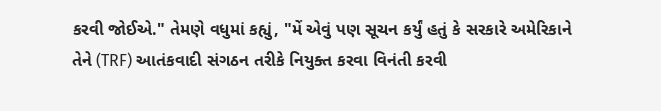કરવી જોઈએ." તેમણે વધુમાં કહ્યું, "મેં એવું પણ સૂચન કર્યું હતું કે સરકારે અમેરિકાને તેને (TRF) આતંકવાદી સંગઠન તરીકે નિયુક્ત કરવા વિનંતી કરવી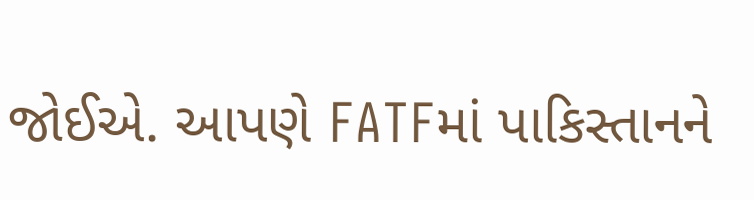જોઈએ. આપણે FATFમાં પાકિસ્તાનને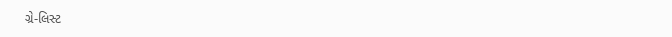ગ્રે-લિસ્ટ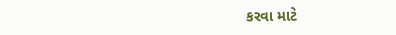કરવા માટે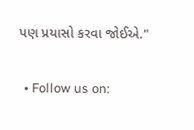પણ પ્રયાસો કરવા જોઈએ."

  • Follow us on: